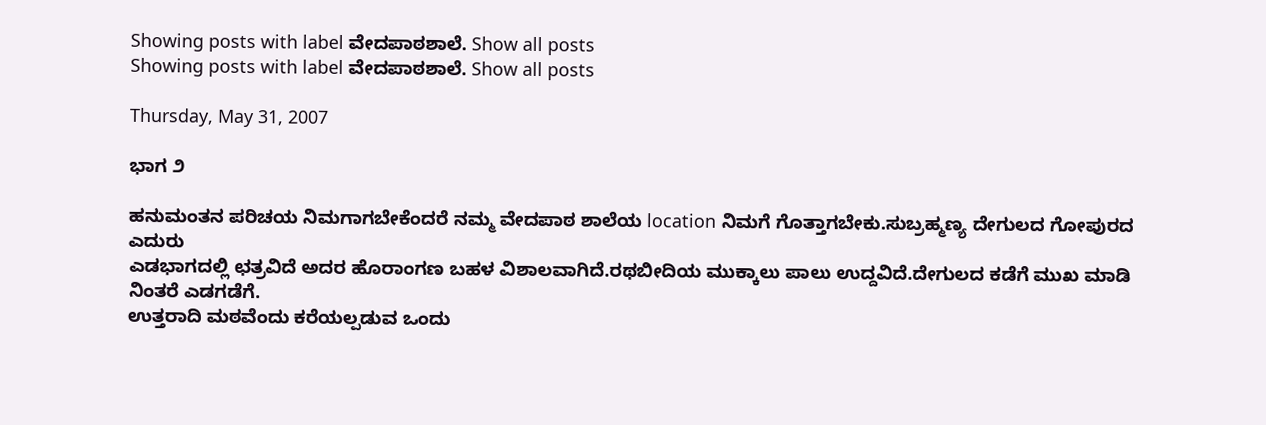Showing posts with label ವೇದಪಾಠಶಾಲೆ. Show all posts
Showing posts with label ವೇದಪಾಠಶಾಲೆ. Show all posts

Thursday, May 31, 2007

ಭಾಗ ೨

ಹನುಮಂತನ ಪರಿಚಯ ನಿಮಗಾಗಬೇಕೆಂದರೆ ನಮ್ಮ ವೇದಪಾಠ ಶಾಲೆಯ location ನಿಮಗೆ ಗೊತ್ತಾಗಬೇಕು.ಸುಬ್ರಹ್ಮಣ್ಯ ದೇಗುಲದ ಗೋಪುರದ ಎದುರು
ಎಡಭಾಗದಲ್ಲಿ ಛತ್ರವಿದೆ ಅದರ ಹೊರಾಂಗಣ ಬಹಳ ವಿಶಾಲವಾಗಿದೆ.ರಥಬೀದಿಯ ಮುಕ್ಕಾಲು ಪಾಲು ಉದ್ದವಿದೆ.ದೇಗುಲದ ಕಡೆಗೆ ಮುಖ ಮಾಡಿ ನಿಂತರೆ ಎಡಗಡೆಗೆ.
ಉತ್ತರಾದಿ ಮಠವೆಂದು ಕರೆಯಲ್ಪಡುವ ಒಂದು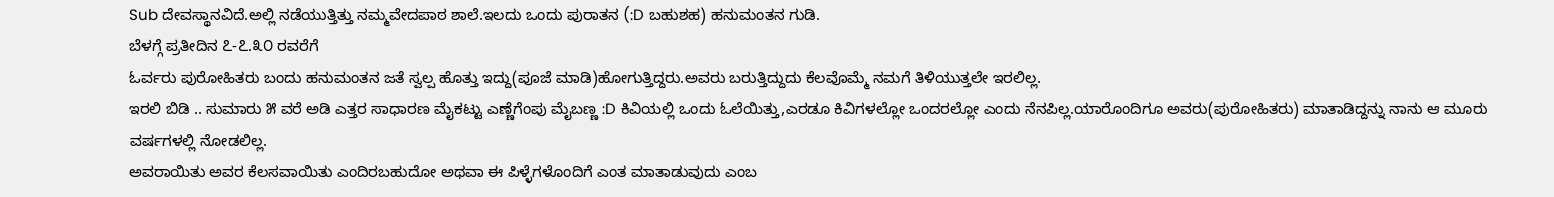Sub ದೇವಸ್ಥಾನವಿದೆ.ಅಲ್ಲಿ ನಡೆಯುತ್ತಿತ್ತು ನಮ್ಮವೇದಪಾಠ ಶಾಲೆ.ಇಲದು ಒಂದು ಪುರಾತನ (:D ಬಹುಶಹ) ಹನುಮಂತನ ಗುಡಿ.
ಬೆಳಗ್ಗೆ ಪ್ರತೀದಿನ ೭-೭.೩೦ ರವರೆಗೆ
ಓರ್ವರು ಪುರೋಹಿತರು ಬಂದು ಹನುಮಂತನ ಜತೆ ಸ್ವಲ್ಪ ಹೊತ್ತು ಇದ್ದು(ಪೂಜೆ ಮಾಡಿ)ಹೋಗುತ್ತಿದ್ದರು.ಅವರು ಬರುತ್ತಿದ್ದುದು ಕೆಲವೊಮ್ಮೆ ನಮಗೆ ತಿಳಿಯುತ್ತಲೇ ಇರಲಿಲ್ಲ.
ಇರಲಿ ಬಿಡಿ .. ಸುಮಾರು ೫ ವರೆ ಅಡಿ ಎತ್ತರ ಸಾಧಾರಣ ಮೈಕಟ್ಟು ಎಣ್ಣೆಗೆಂಪು ಮೈಬಣ್ಣ :D ಕಿವಿಯಲ್ಲಿ ಒಂದು ಓಲೆಯಿತ್ತು,ಎರಡೂ ಕಿವಿಗಳಲ್ಲೋ ಒಂದರಲ್ಲೋ ಎಂದು ನೆನಪಿಲ್ಲ.ಯಾರೊಂದಿಗೂ ಅವರು(ಪುರೋಹಿತರು) ಮಾತಾಡಿದ್ದನ್ನು ನಾನು ಆ ಮೂರು ವರ್ಷಗಳಲ್ಲಿ ನೋಡಲಿಲ್ಲ.
ಅವರಾಯಿತು ಅವರ ಕೆಲಸವಾಯಿತು ಎಂದಿರಬಹುದೋ ಅಥವಾ ಈ ಪಿಳ್ಳೆಗಳೊಂದಿಗೆ ಎಂತ ಮಾತಾಡುವುದು ಎಂಬ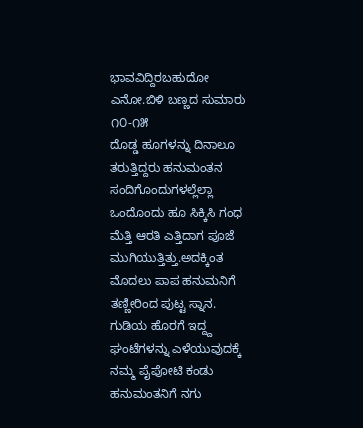ಭಾವವಿದ್ದಿರಬಹುದೋ ಎನೋ.ಬಿಳಿ ಬಣ್ಣದ ಸುಮಾರು ೧೦-೧೫
ದೊಡ್ಡ ಹೂಗಳನ್ನು ದಿನಾಲೂ ತರುತ್ತಿದ್ದರು ಹನುಮಂತನ ಸಂದಿಗೊಂದುಗಳಲ್ಲೆಲ್ಲಾ ಒಂದೊಂದು ಹೂ ಸಿಕ್ಕಿಸಿ ಗಂಧ ಮೆತ್ತಿ ಆರತಿ ಎತ್ತಿದಾಗ ಪೂಜೆ ಮುಗಿಯುತ್ತಿತ್ತು.ಅದಕ್ಕಿಂತ ಮೊದಲು ಪಾಪ ಹನುಮನಿಗೆ ತಣ್ಣೀರಿಂದ ಪುಟ್ಟ ಸ್ನಾನ.
ಗುಡಿಯ ಹೊರಗೆ ಇದ್ದ್ದ ಘಂಟೆಗಳನ್ನು ಎಳೆಯುವುದಕ್ಕೆ ನಮ್ಮ ಪೈಪೋಟಿ ಕಂಡು ಹನುಮಂತನಿಗೆ ನಗು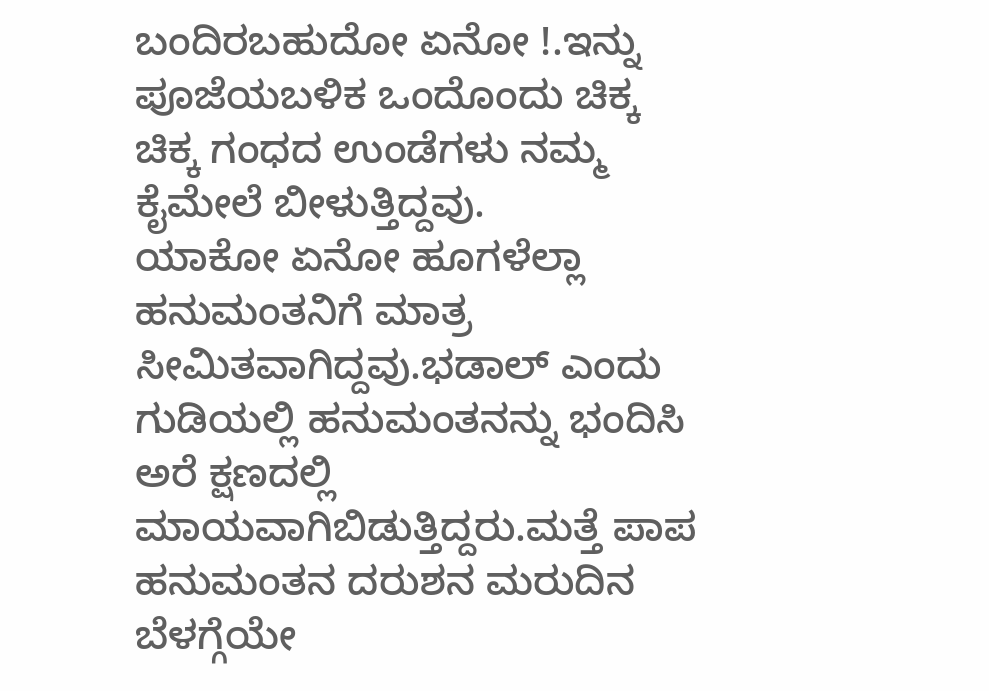ಬಂದಿರಬಹುದೋ ಏನೋ !.ಇನ್ನು ಪೂಜೆಯಬಳಿಕ ಒಂದೊಂದು ಚಿಕ್ಕ ಚಿಕ್ಕ ಗಂಧದ ಉಂಡೆಗಳು ನಮ್ಮ ಕೈಮೇಲೆ ಬೀಳುತ್ತಿದ್ದವು.
ಯಾಕೋ ಏನೋ ಹೂಗಳೆಲ್ಲಾ ಹನುಮಂತನಿಗೆ ಮಾತ್ರ ಸೀಮಿತವಾಗಿದ್ದವು.ಭಡಾಲ್ ಎಂದು ಗುಡಿಯಲ್ಲಿ ಹನುಮಂತನನ್ನು ಭಂದಿಸಿ ಅರೆ ಕ್ಷಣದಲ್ಲಿ ಮಾಯವಾಗಿಬಿಡುತ್ತಿದ್ದರು.ಮತ್ತೆ ಪಾಪ ಹನುಮಂತನ ದರುಶನ ಮರುದಿನ ಬೆಳಗ್ಗೆಯೇ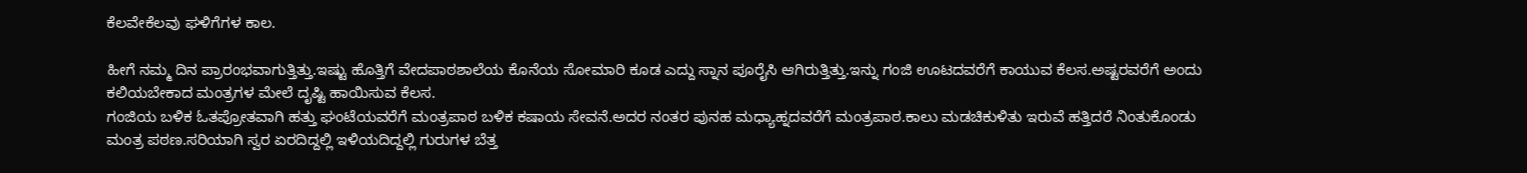ಕೆಲವೇಕೆಲವು ಘಳಿಗೆಗಳ ಕಾಲ.

ಹೀಗೆ ನಮ್ಮ ದಿನ ಪ್ರಾರಂಭವಾಗುತ್ತಿತ್ತು.ಇಷ್ಟು ಹೊತ್ತಿಗೆ ವೇದಪಾಠಶಾಲೆಯ ಕೊನೆಯ ಸೋಮಾರಿ ಕೂಡ ಎದ್ದು ಸ್ನಾನ ಪೂರೈಸಿ ಆಗಿರುತ್ತಿತ್ತು.ಇನ್ನು ಗಂಜಿ ಊಟದವರೆಗೆ ಕಾಯುವ ಕೆಲಸ.ಅಷ್ಟರವರೆಗೆ ಅಂದು ಕಲಿಯಬೇಕಾದ ಮಂತ್ರಗಳ ಮೇಲೆ ದೃಷ್ಟಿ ಹಾಯಿಸುವ ಕೆಲಸ.
ಗಂಜಿಯ ಬಳಿಕ ಓತಪ್ರೋತವಾಗಿ ಹತ್ತು ಘಂಟೆಯವರೆಗೆ ಮಂತ್ರಪಾಠ ಬಳಿಕ ಕಷಾಯ ಸೇವನೆ.ಅದರ ನಂತರ ಪುನಹ ಮಧ್ಯಾಹ್ನದವರೆಗೆ ಮಂತ್ರಪಾಠ.ಕಾಲು ಮಡಚಿಕುಳಿತು ಇರುವೆ ಹತ್ತಿದರೆ ನಿಂತುಕೊಂಡು ಮಂತ್ರ ಪಠಣ.ಸರಿಯಾಗಿ ಸ್ವರ ಏರದಿದ್ದಲ್ಲಿ ಇಳಿಯದಿದ್ದಲ್ಲಿ ಗುರುಗಳ ಬೆತ್ತ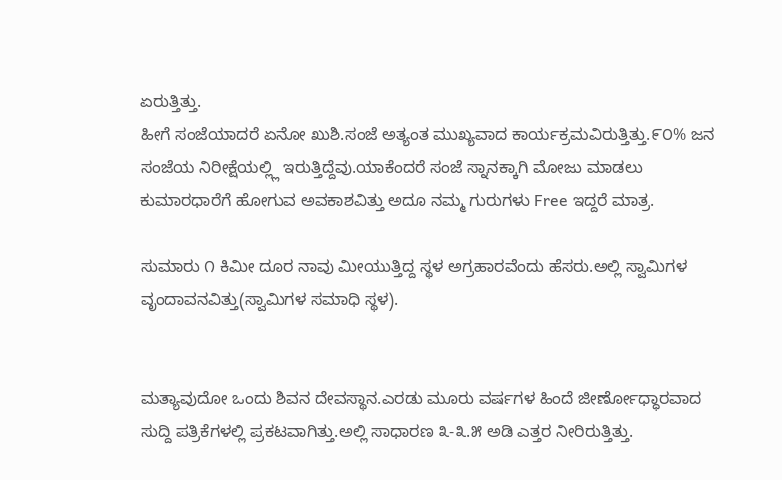ಏರುತ್ತಿತ್ತು.
ಹೀಗೆ ಸಂಜೆಯಾದರೆ ಏನೋ ಖುಶಿ.ಸಂಜೆ ಅತ್ಯಂತ ಮುಖ್ಯವಾದ ಕಾರ್ಯಕ್ರಮವಿರುತ್ತಿತ್ತು.೯೦% ಜನ ಸಂಜೆಯ ನಿರೀಕ್ಷೆಯಲ್ಲ್ಲಿ ಇರುತ್ತಿದ್ದೆವು.ಯಾಕೆಂದರೆ ಸಂಜೆ ಸ್ನಾನಕ್ಕಾಗಿ ಮೋಜು ಮಾಡಲು ಕುಮಾರಧಾರೆಗೆ ಹೋಗುವ ಅವಕಾಶವಿತ್ತು ಅದೂ ನಮ್ಮ ಗುರುಗಳು Free ಇದ್ದರೆ ಮಾತ್ರ.

ಸುಮಾರು ೧ ಕಿಮೀ ದೂರ ನಾವು ಮೀಯುತ್ತಿದ್ದ ಸ್ಥಳ ಅಗ್ರಹಾರವೆಂದು ಹೆಸರು.ಅಲ್ಲಿ ಸ್ವಾಮಿಗಳ ವೃಂದಾವನವಿತ್ತು(ಸ್ವಾಮಿಗಳ ಸಮಾಧಿ ಸ್ಥಳ).


ಮತ್ಯಾವುದೋ ಒಂದು ಶಿವನ ದೇವಸ್ಥಾನ.ಎರಡು ಮೂರು ವರ್ಷಗಳ ಹಿಂದೆ ಜೀರ್ಣೋಧ್ಧಾರವಾದ ಸುದ್ದಿ ಪತ್ರಿಕೆಗಳಲ್ಲಿ ಪ್ರಕಟವಾಗಿತ್ತು.ಅಲ್ಲಿ ಸಾಧಾರಣ ೩-೩.೫ ಅಡಿ ಎತ್ತರ ನೀರಿರುತ್ತಿತ್ತು.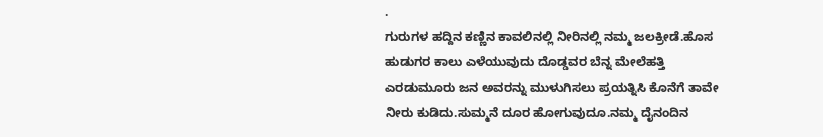.
ಗುರುಗಳ ಹದ್ದಿನ ಕಣ್ಣಿನ ಕಾವಲಿನಲ್ಲಿ ನೀರಿನಲ್ಲಿ ನಮ್ಮ ಜಲಕ್ರೀಡೆ.ಹೊಸ ಹುಡುಗರ ಕಾಲು ಎಳೆಯುವುದು ದೊಡ್ಡವರ ಬೆನ್ನ ಮೇಲೆಹತ್ತಿ ಎರಡುಮೂರು ಜನ ಅವರನ್ನು ಮುಳುಗಿಸಲು ಪ್ರಯತ್ನಿಸಿ ಕೊನೆಗೆ ತಾವೇ ನೀರು ಕುಡಿದು.ಸುಮ್ಮನೆ ದೂರ ಹೋಗುವುದೂ.ನಮ್ಮ ದೈನಂದಿನ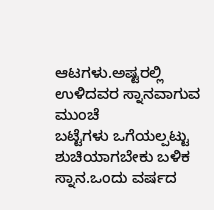ಆಟಗಳು.ಅಷ್ಟರಲ್ಲಿ ಉಳಿದವರ ಸ್ನಾನವಾಗುವ ಮುಂಚೆ
ಬಟ್ಟೆಗಳು ಒಗೆಯಲ್ಪಟ್ಟು ಶುಚಿಯಾಗಬೇಕು ಬಳಿಕ ಸ್ನಾನ.ಒಂದು ವರ್ಷದ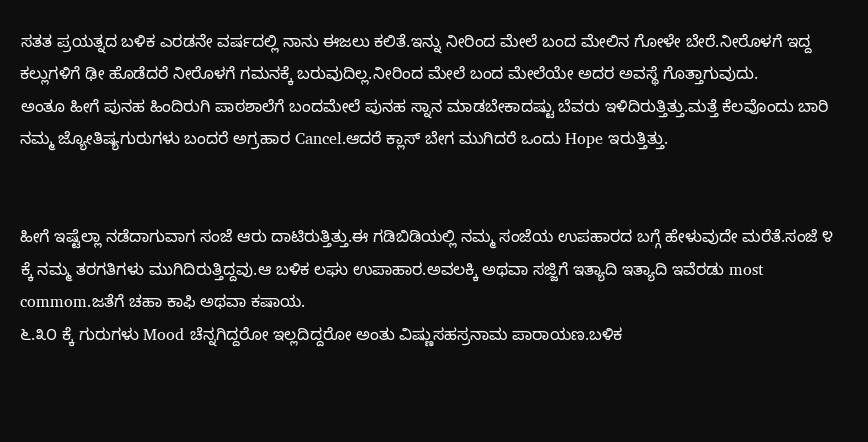ಸತತ ಪ್ರಯತ್ನದ ಬಳಿಕ ಎರಡನೇ ವರ್ಷದಲ್ಲಿ ನಾನು ಈಜಲು ಕಲಿತೆ.ಇನ್ನು ನೀರಿಂದ ಮೇಲೆ ಬಂದ ಮೇಲಿನ ಗೋಳೇ ಬೇರೆ.ನೀರೊಳಗೆ ಇದ್ದ ಕಲ್ಲುಗಳಿಗೆ ಢೀ ಹೊಡೆದರೆ ನೀರೊಳಗೆ ಗಮನಕ್ಕೆ ಬರುವುದಿಲ್ಲ.ನೀರಿಂದ ಮೇಲೆ ಬಂದ ಮೇಲೆಯೇ ಅದರ ಅವಸ್ಥೆ ಗೊತ್ತಾಗುವುದು.
ಅಂತೂ ಹೀಗೆ ಪುನಹ ಹಿಂದಿರುಗಿ ಪಾಠಶಾಲೆಗೆ ಬಂದಮೇಲೆ ಪುನಹ ಸ್ನಾನ ಮಾಡಬೇಕಾದಷ್ಟು ಬೆವರು ಇಳಿದಿರುತ್ತಿತ್ತು.ಮತ್ತೆ ಕೆಲವೊಂದು ಬಾರಿ ನಮ್ಮ ಜ್ಯೋತಿಷ್ಯಗುರುಗಳು ಬಂದರೆ ಅಗ್ರಹಾರ Cancel.ಆದರೆ ಕ್ಲಾಸ್ ಬೇಗ ಮುಗಿದರೆ ಒಂದು Hope ಇರುತ್ತಿತ್ತು.


ಹೀಗೆ ಇಷ್ಟೆಲ್ಲಾ ನಡೆದಾಗುವಾಗ ಸಂಜೆ ಆರು ದಾಟಿರುತ್ತಿತ್ತು.ಈ ಗಡಿಬಿಡಿಯಲ್ಲಿ ನಮ್ಮ ಸಂಜೆಯ ಉಪಹಾರದ ಬಗ್ಗೆ ಹೇಳುವುದೇ ಮರೆತೆ.ಸಂಜೆ ೪ ಕ್ಕೆ ನಮ್ಮ ತರಗತಿಗಳು ಮುಗಿದಿರುತ್ತಿದ್ದವು.ಆ ಬಳಿಕ ಲಘು ಉಪಾಹಾರ.ಅವಲಕ್ಕಿ ಅಥವಾ ಸಜ್ಜಿಗೆ ಇತ್ಯಾದಿ ಇತ್ಯಾದಿ ಇವೆರಡು most commom.ಜತೆಗೆ ಚಹಾ ಕಾಫಿ ಅಥವಾ ಕಷಾಯ.
೬.೩೦ ಕ್ಕೆ ಗುರುಗಳು Mood ಚೆನ್ನಗಿದ್ದರೋ ಇಲ್ಲದಿದ್ದರೋ ಅಂತು ವಿಷ್ಣುಸಹಸ್ರನಾಮ ಪಾರಾಯಣ.ಬಳಿಕ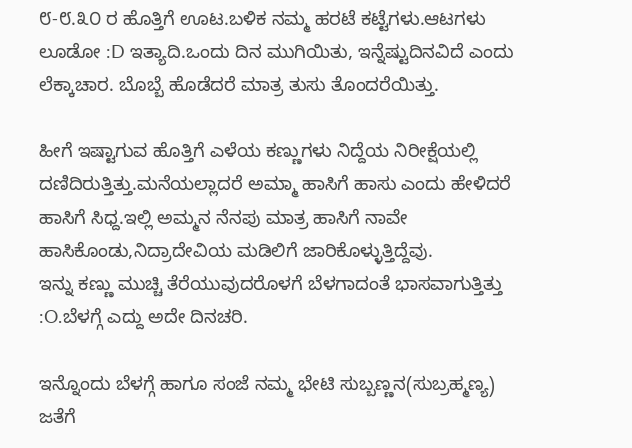೮-೮.೩೦ ರ ಹೊತ್ತಿಗೆ ಊಟ.ಬಳಿಕ ನಮ್ಮ ಹರಟೆ ಕಟ್ಟೆಗಳು.ಆಟಗಳು ಲೂಡೋ :D ಇತ್ಯಾದಿ.ಒಂದು ದಿನ ಮುಗಿಯಿತು, ಇನ್ನೆಷ್ಟುದಿನವಿದೆ ಎಂದು ಲೆಕ್ಕಾಚಾರ. ಬೊಬ್ಬೆ ಹೊಡೆದರೆ ಮಾತ್ರ ತುಸು ತೊಂದರೆಯಿತ್ತು.

ಹೀಗೆ ಇಷ್ಟಾಗುವ ಹೊತ್ತಿಗೆ ಎಳೆಯ ಕಣ್ಣುಗಳು ನಿದ್ದೆಯ ನಿರೀಕ್ಷೆಯಲ್ಲಿ ದಣಿದಿರುತ್ತಿತ್ತು.ಮನೆಯಲ್ಲಾದರೆ ಅಮ್ಮಾ ಹಾಸಿಗೆ ಹಾಸು ಎಂದು ಹೇಳಿದರೆ ಹಾಸಿಗೆ ಸಿಧ್ದ.ಇಲ್ಲಿ ಅಮ್ಮನ ನೆನಪು ಮಾತ್ರ ಹಾಸಿಗೆ ನಾವೇ ಹಾಸಿಕೊಂಡು,ನಿದ್ರಾದೇವಿಯ ಮಡಿಲಿಗೆ ಜಾರಿಕೊಳ್ಳುತ್ತಿದ್ದೆವು.
ಇನ್ನು ಕಣ್ಣು ಮುಚ್ಚಿ ತೆರೆಯುವುದರೊಳಗೆ ಬೆಳಗಾದಂತೆ ಭಾಸವಾಗುತ್ತಿತ್ತು :O.ಬೆಳಗ್ಗೆ ಎದ್ದು ಅದೇ ದಿನಚರಿ.

ಇನ್ನೊಂದು ಬೆಳಗ್ಗೆ ಹಾಗೂ ಸಂಜೆ ನಮ್ಮ ಭೇಟಿ ಸುಬ್ಬಣ್ಣನ(ಸುಬ್ರಹ್ಮಣ್ಯ) ಜತೆಗೆ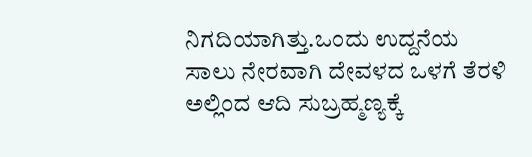ನಿಗದಿಯಾಗಿತ್ತು.ಒಂದು ಉದ್ದನೆಯ ಸಾಲು ನೇರವಾಗಿ ದೇವಳದ ಒಳಗೆ ತೆರಳಿ ಅಲ್ಲಿಂದ ಆದಿ ಸುಬ್ರಹ್ಮಣ್ಯಕ್ಕೆ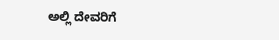ಅಲ್ಲಿ ದೇವರಿಗೆ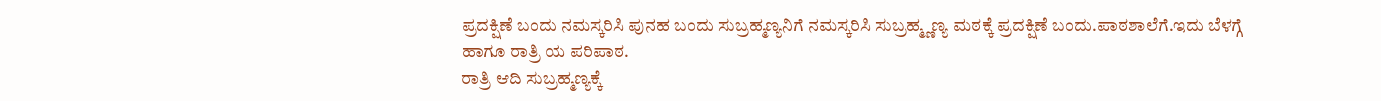ಪ್ರದಕ್ಷಿಣೆ ಬಂದು ನಮಸ್ಕರಿಸಿ ಪುನಹ ಬಂದು ಸುಬ್ರಹ್ಮಣ್ಯನಿಗೆ ನಮಸ್ಕರಿಸಿ ಸುಬ್ರಹ್ಮ್ಣಣ್ಯ ಮಠಕ್ಕೆ ಪ್ರದಕ್ಷಿಣೆ ಬಂದು.ಪಾಠಶಾಲೆಗೆ.ಇದು ಬೆಳಗ್ಗೆ ಹಾಗೂ ರಾತ್ರಿ ಯ ಪರಿಪಾಠ.
ರಾತ್ರಿ ಆದಿ ಸುಬ್ರಹ್ಮಣ್ಯಕ್ಕೆ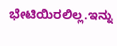ಭೇಟಿಯಿರಲಿಲ್ಲ.ಇನ್ನು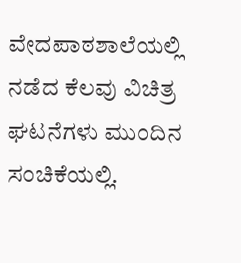ವೇದಪಾಠಶಾಲೆಯಲ್ಲಿ ನಡೆದ ಕೆಲವು ವಿಚಿತ್ರ ಘಟನೆಗಳು ಮುಂದಿನ ಸಂಚಿಕೆಯಲ್ಲಿ.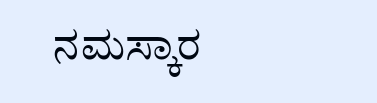ನಮಸ್ಕಾರ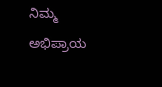ನಿಮ್ಮ ಅಭಿಪ್ರಾಯ